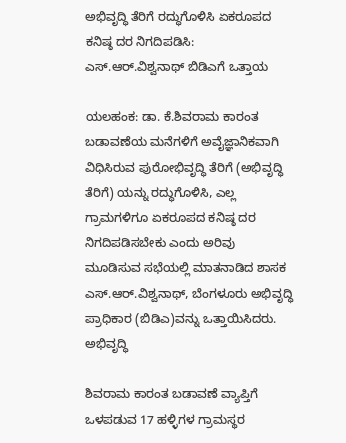ಅಭಿವೃದ್ಧಿ ತೆರಿಗೆ ರದ್ಧುಗೊಳಿಸಿ ಏಕರೂಪದ ಕನಿಷ್ಠ ದರ ನಿಗದಿಪಡಿಸಿ: ಎಸ್‌.ಆರ್‌.ವಿಶ್ವನಾಥ್‌ ಬಿಡಿಎಗೆ ಒತ್ತಾಯ

ಯಲಹಂಕ: ಡಾ. ಕೆ.ಶಿವರಾಮ ಕಾರಂತ ಬಡಾವಣೆಯ ಮನೆಗಳಿಗೆ ಅವೈಜ್ಞಾನಿಕವಾಗಿ ವಿಧಿಸಿರುವ ಪುರೋಭಿವೃದ್ಧಿ ತೆರಿಗೆ (ಅಭಿವೃದ್ಧಿ ತೆರಿಗೆ) ಯನ್ನು ರದ್ಧುಗೊಳಿಸಿ, ಎಲ್ಲ ಗ್ರಾಮಗಳಿಗೂ ಏಕರೂಪದ ಕನಿಷ್ಠ ದರ ನಿಗದಿಪಡಿಸಬೇಕು ಎಂದು ಅರಿವು ಮೂಡಿಸುವ ಸಭೆಯಲ್ಲಿ ಮಾತನಾಡಿದ ಶಾಸಕ ಎಸ್‌.ಆರ್‌.ವಿಶ್ವನಾಥ್‌, ಬೆಂಗಳೂರು ಅಭಿವೃದ್ಧಿ ಪ್ರಾಧಿಕಾರ (ಬಿಡಿಎ)ವನ್ನು ಒತ್ತಾಯಿಸಿದರು. ಅಭಿವೃದ್ಧಿ

ಶಿವರಾಮ ಕಾರಂತ ಬಡಾವಣೆ ವ್ಯಾಪ್ತಿಗೆ ಒಳಪಡುವ 17 ಹಳ್ಳಿಗಳ ಗ್ರಾಮಸ್ಥರ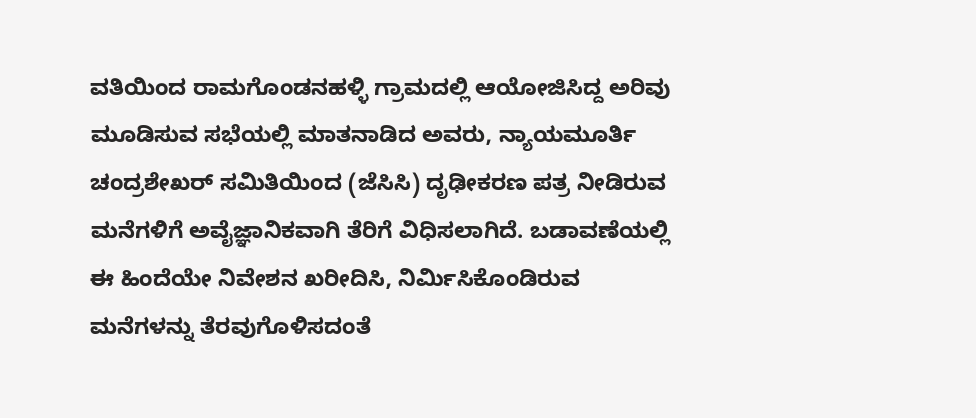ವತಿಯಿಂದ ರಾಮಗೊಂಡನಹಳ್ಳಿ ಗ್ರಾಮದಲ್ಲಿ ಆಯೋಜಿಸಿದ್ದ ಅರಿವು ಮೂಡಿಸುವ ಸಭೆಯಲ್ಲಿ ಮಾತನಾಡಿದ ಅವರು, ನ್ಯಾಯಮೂರ್ತಿ ಚಂದ್ರಶೇಖರ್‌ ಸಮಿತಿಯಿಂದ (ಜೆಸಿಸಿ) ದೃಢೀಕರಣ ಪತ್ರ ನೀಡಿರುವ ಮನೆಗಳಿಗೆ ಅವೈಜ್ಞಾನಿಕವಾಗಿ ತೆರಿಗೆ ವಿಧಿಸಲಾಗಿದೆ. ಬಡಾವಣೆಯಲ್ಲಿ ಈ ಹಿಂದೆಯೇ ನಿವೇಶನ ಖರೀದಿಸಿ, ನಿರ್ಮಿಸಿಕೊಂಡಿರುವ ಮನೆಗಳನ್ನು ತೆರವುಗೊಳಿಸದಂತೆ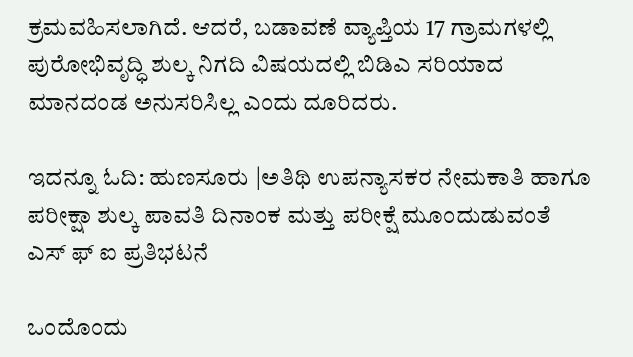ಕ್ರಮವಹಿಸಲಾಗಿದೆ. ಆದರೆ, ಬಡಾವಣೆ ವ್ಯಾಪ್ತಿಯ 17 ಗ್ರಾಮಗಳಲ್ಲಿ ಪುರೋಭಿವೃದ್ಧಿ ಶುಲ್ಕ ನಿಗದಿ ವಿಷಯದಲ್ಲಿ ಬಿಡಿಎ ಸರಿಯಾದ ಮಾನದಂಡ ಅನುಸರಿಸಿಲ್ಲ ಎಂದು ದೂರಿದರು.

ಇದನ್ನೂ ಓದಿ: ಹುಣಸೂರು |ಅತಿಥಿ ಉಪನ್ಯಾಸಕರ ನೇಮಕಾತಿ ಹಾಗೂ ಪರೀಕ್ಷಾ ಶುಲ್ಕ ಪಾವತಿ ದಿನಾಂಕ ಮತ್ತು ಪರೀಕ್ಷೆ ಮೂಂದುಡುವಂತೆ ಎಸ್‌ ಫ್‌ ಐ ಪ್ರತಿಭಟನೆ

ಒಂದೊಂದು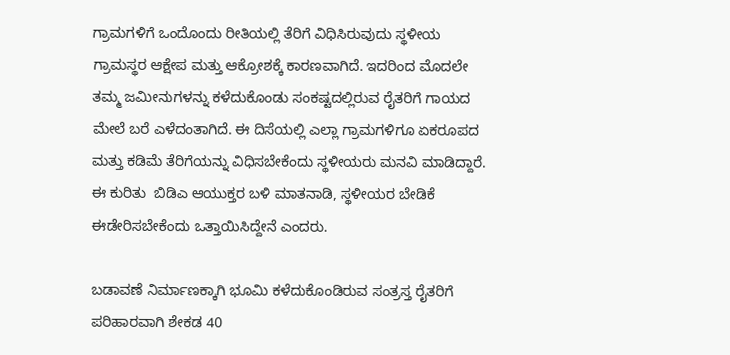ಗ್ರಾಮಗಳಿಗೆ ಒಂದೊಂದು ರೀತಿಯಲ್ಲಿ ತೆರಿಗೆ ವಿಧಿಸಿರುವುದು ಸ್ಥಳೀಯ ಗ್ರಾಮಸ್ಥರ ಆಕ್ಷೇಪ ಮತ್ತು ಆಕ್ರೋಶಕ್ಕೆ ಕಾರಣವಾಗಿದೆ. ಇದರಿಂದ ಮೊದಲೇ ತಮ್ಮ ಜಮೀನುಗಳನ್ನು ಕಳೆದುಕೊಂಡು ಸಂಕಷ್ಟದಲ್ಲಿರುವ ರೈತರಿಗೆ ಗಾಯದ ಮೇಲೆ ಬರೆ ಎಳೆದಂತಾಗಿದೆ. ಈ ದಿಸೆಯಲ್ಲಿ ಎಲ್ಲಾ ಗ್ರಾಮಗಳಿಗೂ ಏಕರೂಪದ ಮತ್ತು ಕಡಿಮೆ ತೆರಿಗೆಯನ್ನು ವಿಧಿಸಬೇಕೆಂದು ಸ್ಥಳೀಯರು ಮನವಿ ಮಾಡಿದ್ದಾರೆ.  ಈ ಕುರಿತು  ಬಿಡಿಎ ಆಯುಕ್ತರ ಬಳಿ ಮಾತನಾಡಿ, ಸ್ಥಳೀಯರ ಬೇಡಿಕೆ ಈಡೇರಿಸಬೇಕೆಂದು ಒತ್ತಾಯಿಸಿದ್ದೇನೆ ಎಂದರು.

ಬಡಾವಣೆ ನಿರ್ಮಾಣಕ್ಕಾಗಿ ಭೂಮಿ ಕಳೆದುಕೊಂಡಿರುವ ಸಂತ್ರಸ್ತ ರೈತರಿಗೆ ಪರಿಹಾರವಾಗಿ ಶೇಕಡ 40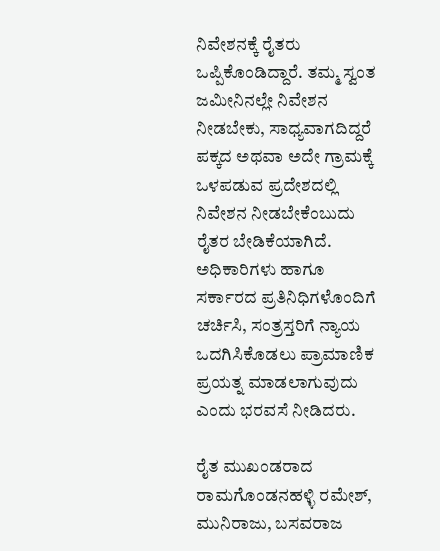ನಿವೇಶನಕ್ಕೆ ರೈತರು ಒಪ್ಪಿಕೊಂಡಿದ್ದಾರೆ. ತಮ್ಮ ಸ್ವಂತ ಜಮೀನಿನಲ್ಲೇ ನಿವೇಶನ ನೀಡಬೇಕು, ಸಾಧ್ಯವಾಗದಿದ್ದರೆ ಪಕ್ಕದ ಅಥವಾ ಅದೇ ಗ್ರಾಮಕ್ಕೆ ಒಳಪಡುವ ಪ್ರದೇಶದಲ್ಲಿ ನಿವೇಶನ ನೀಡಬೇಕೆಂಬುದು ರೈತರ ಬೇಡಿಕೆಯಾಗಿದೆ.  ಅಧಿಕಾರಿಗಳು ಹಾಗೂ ಸರ್ಕಾರದ ಪ್ರತಿನಿಧಿಗಳೊಂದಿಗೆ ಚರ್ಚಿಸಿ, ಸಂತ್ರಸ್ತರಿಗೆ ನ್ಯಾಯ ಒದಗಿಸಿಕೊಡಲು ಪ್ರಾಮಾಣಿಕ ಪ್ರಯತ್ನ ಮಾಡಲಾಗುವುದು ಎಂದು ಭರವಸೆ ನೀಡಿದರು.

ರೈತ ಮುಖಂಡರಾದ ರಾಮಗೊಂಡನಹಳ್ಳಿ ರಮೇಶ್‌, ಮುನಿರಾಜು, ಬಸವರಾಜ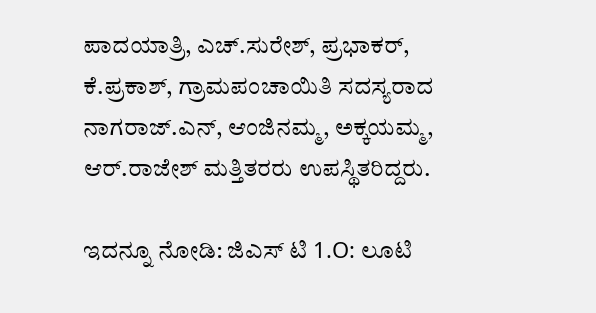ಪಾದಯಾತ್ರಿ, ಎಚ್‌.ಸುರೇಶ್‌, ಪ್ರಭಾಕರ್‌, ಕೆ.ಪ್ರಕಾಶ್‌, ಗ್ರಾಮಪಂಚಾಯಿತಿ ಸದಸ್ಯರಾದ ನಾಗರಾಜ್‌.ಎನ್‌, ಆಂಜಿನಮ್ಮ, ಅಕ್ಕಯಮ್ಮ, ಆರ್‌.ರಾಜೇಶ್‌ ಮತ್ತಿತರರು ಉಪಸ್ಥಿತರಿದ್ದರು.

ಇದನ್ನೂ ನೋಡಿ: ಜಿಎಸ್ ಟಿ 1.O: ಲೂಟಿ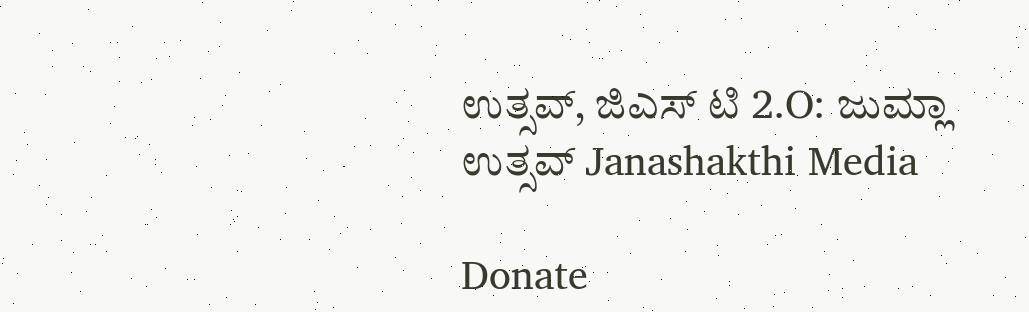ಉತ್ಸವ್, ಜಿಎಸ್ ಟಿ 2.O: ಜುಮ್ಲಾ‌ ಉತ್ಸವ್ Janashakthi Media

Donate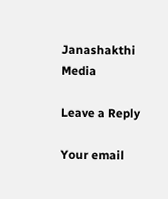Janashakthi Media

Leave a Reply

Your email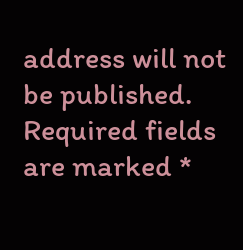address will not be published. Required fields are marked *